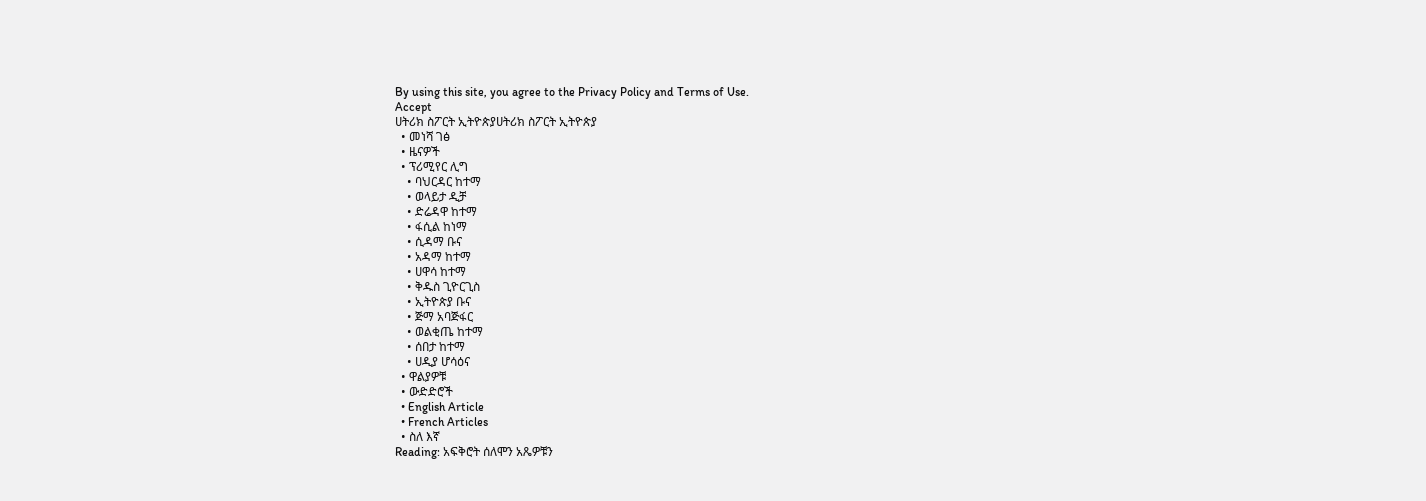By using this site, you agree to the Privacy Policy and Terms of Use.
Accept
ሀትሪክ ስፖርት ኢትዮጵያሀትሪክ ስፖርት ኢትዮጵያ
  • መነሻ ገፅ
  • ዜናዎች
  • ፕሪሚየር ሊግ
    • ባህርዳር ከተማ
    • ወላይታ ዲቻ
    • ድሬዳዋ ከተማ
    • ፋሲል ከነማ
    • ሲዳማ ቡና
    • አዳማ ከተማ
    • ሀዋሳ ከተማ
    • ቅዱስ ጊዮርጊስ
    • ኢትዮጵያ ቡና
    • ጅማ አባጅፋር
    • ወልቂጤ ከተማ
    • ሰበታ ከተማ
    • ሀዲያ ሆሳዕና
  • ዋልያዎቹ
  • ውድድሮች
  • English Article
  • French Articles
  • ስለ እኛ
Reading: አፍቅሮት ሰለሞን አጼዎቹን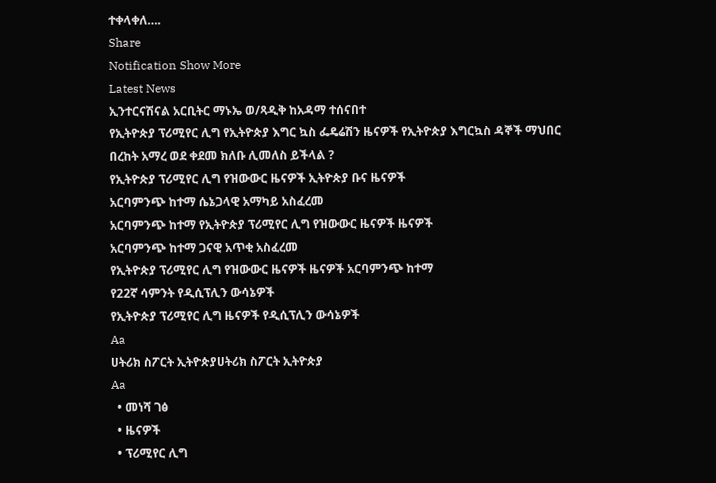ተቀላቀለ….
Share
Notification Show More
Latest News
ኢንተርናሽናል አርቢትር ማኑኤ ወ/ጻዲቅ ከአዳማ ተሰናበተ
የኢትዮጵያ ፕሪሚየር ሊግ የኢትዮጵያ እግር ኳስ ፌዴሬሽን ዜናዎች የኢትዮጵያ እግርኳስ ዳኞች ማህበር
በረከት አማረ ወደ ቀደመ ክለቡ ሊመለስ ይችላል ?
የኢትዮጵያ ፕሪሚየር ሊግ የዝውውር ዜናዎች ኢትዮጵያ ቡና ዜናዎች
አርባምንጭ ከተማ ሴኔጋላዊ አማካይ አስፈረመ
አርባምንጭ ከተማ የኢትዮጵያ ፕሪሚየር ሊግ የዝውውር ዜናዎች ዜናዎች
አርባምንጭ ከተማ ጋናዊ አጥቂ አስፈረመ
የኢትዮጵያ ፕሪሚየር ሊግ የዝውውር ዜናዎች ዜናዎች አርባምንጭ ከተማ
የ22ኛ ሳምንት የዲሲፕሊን ውሳኔዎች
የኢትዮጵያ ፕሪሚየር ሊግ ዜናዎች የዲሲፕሊን ውሳኔዎች
Aa
ሀትሪክ ስፖርት ኢትዮጵያሀትሪክ ስፖርት ኢትዮጵያ
Aa
  • መነሻ ገፅ
  • ዜናዎች
  • ፕሪሚየር ሊግ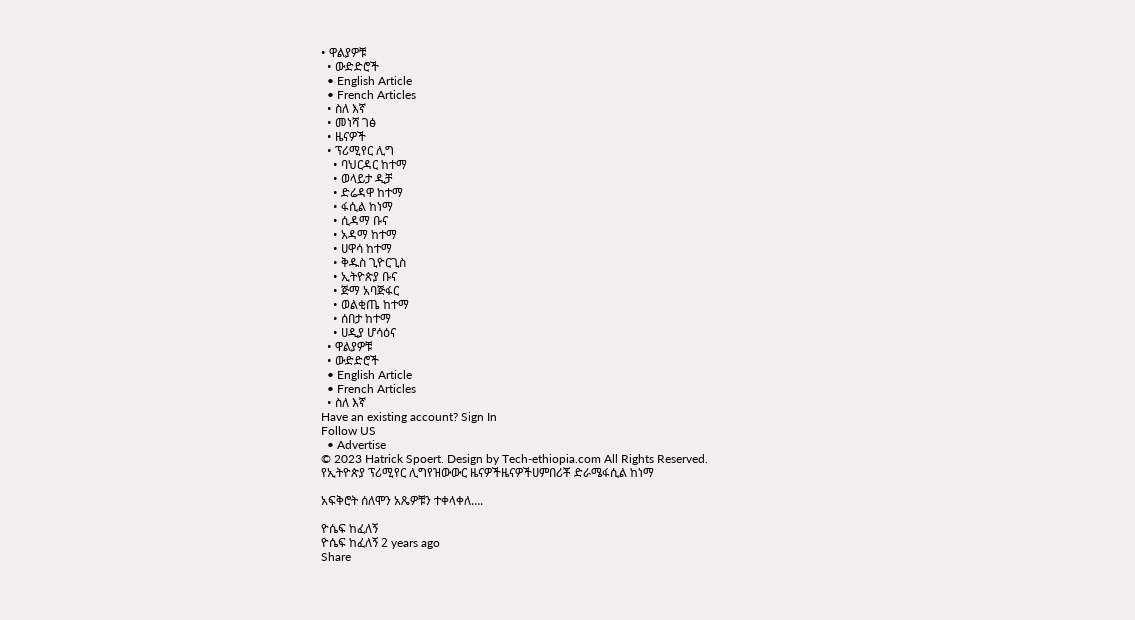• ዋልያዎቹ
  • ውድድሮች
  • English Article
  • French Articles
  • ስለ እኛ
  • መነሻ ገፅ
  • ዜናዎች
  • ፕሪሚየር ሊግ
    • ባህርዳር ከተማ
    • ወላይታ ዲቻ
    • ድሬዳዋ ከተማ
    • ፋሲል ከነማ
    • ሲዳማ ቡና
    • አዳማ ከተማ
    • ሀዋሳ ከተማ
    • ቅዱስ ጊዮርጊስ
    • ኢትዮጵያ ቡና
    • ጅማ አባጅፋር
    • ወልቂጤ ከተማ
    • ሰበታ ከተማ
    • ሀዲያ ሆሳዕና
  • ዋልያዎቹ
  • ውድድሮች
  • English Article
  • French Articles
  • ስለ እኛ
Have an existing account? Sign In
Follow US
  • Advertise
© 2023 Hatrick Spoert. Design by Tech-ethiopia.com All Rights Reserved.
የኢትዮጵያ ፕሪሚየር ሊግየዝውውር ዜናዎችዜናዎችሀምበሪቾ ድራሜፋሲል ከነማ

አፍቅሮት ሰለሞን አጼዎቹን ተቀላቀለ….

ዮሴፍ ከፈለኝ
ዮሴፍ ከፈለኝ 2 years ago
Share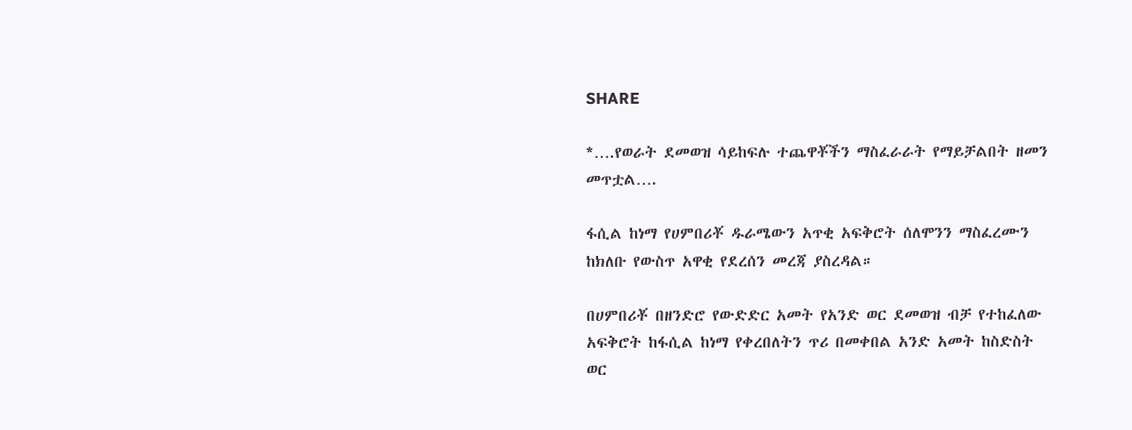SHARE

*….የወራት ደመወዝ ሳይከፍሉ ተጨዋቾችን ማስፈራራት የማይቻልበት ዘመን መጥቷል….

ፋሲል ከነማ የሀምበሪቾ ዱራሜውን አጥቂ አፍቅሮት ሰለሞንን ማስፈረሙን ከክለቡ የውስጥ አዋቂ የደረሰን መረጃ ያስረዳል።

በሀምበሪቾ በዘንድሮ የውድድር አመት የአንድ ወር ደመወዝ ብቻ የተከፈለው አፍቅሮት ከፋሲል ከነማ የቀረበለትን ጥሪ በመቀበል አንድ አመት ከስድስት ወር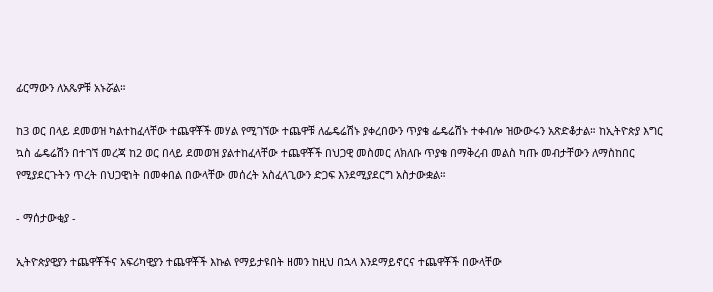ፊርማውን ለአጼዎቹ አኑሯል።

ከ3 ወር በላይ ደመወዝ ካልተከፈላቸው ተጨዋቾች መሃል የሚገኘው ተጨዋቹ ለፌዴሬሽኑ ያቀረበውን ጥያቄ ፌዴሬሽኑ ተቀብሎ ዝውውሩን አጽድቆታል። ከኢትዮጵያ እግር ኳስ ፌዴሬሽን በተገኘ መረጃ ከ2 ወር በላይ ደመወዝ ያልተከፈላቸው ተጨዋቾች በህጋዊ መስመር ለክለቡ ጥያቄ በማቅረብ መልስ ካጡ መብታቸውን ለማስከበር የሚያደርጉትን ጥረት በህጋዊነት በመቀበል በውላቸው መሰረት አስፈላጊውን ድጋፍ እንደሚያደርግ አስታውቋል።

- ማሰታውቂያ -

ኢትዮጵያዊያን ተጨዋቾችና አፍሪካዊያን ተጨዋቾች እኩል የማይታዩበት ዘመን ከዚህ በኋላ እንደማይኖርና ተጨዋቾች በውላቸው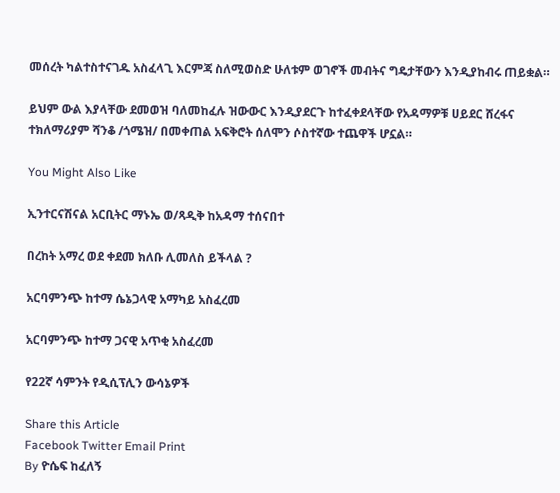መሰረት ካልተስተናገዱ አስፈላጊ እርምጃ ስለሚወስድ ሁለቱም ወገኖች መብትና ግዴታቸውን እንዲያከብሩ ጠይቋል።

ይህም ውል እያላቸው ደመወዝ ባለመከፈሉ ዝውውር እንዲያደርጉ ከተፈቀደላቸው የአዳማዎቹ ሀይደር ሸረፋና ተክለማሪያም ሻንቆ /ጎሜዝ/ በመቀጠል አፍቅሮት ሰለሞን ሶስተኛው ተጨዋች ሆኗል።

You Might Also Like

ኢንተርናሽናል አርቢትር ማኑኤ ወ/ጻዲቅ ከአዳማ ተሰናበተ

በረከት አማረ ወደ ቀደመ ክለቡ ሊመለስ ይችላል ?

አርባምንጭ ከተማ ሴኔጋላዊ አማካይ አስፈረመ

አርባምንጭ ከተማ ጋናዊ አጥቂ አስፈረመ

የ22ኛ ሳምንት የዲሲፕሊን ውሳኔዎች

Share this Article
Facebook Twitter Email Print
By ዮሴፍ ከፈለኝ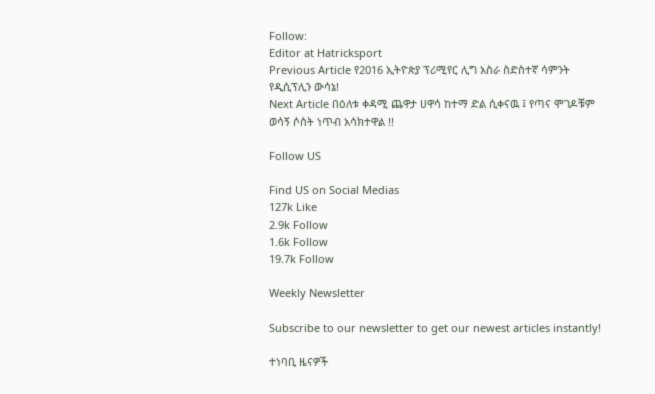Follow:
Editor at Hatricksport
Previous Article የ2016 ኢትዮጵያ ፕሪሚየር ሊግ አስራ ስድስተኛ ሳምንት የዲሲፕሊን ውሳኔ!
Next Article በዕለቱ ቀዳሚ ጨዋታ ሀዋሳ ከተማ ድል ሲቀናዉ ፤ የጣና ሞገዶቹም ወሳኝ ሶስት ነጥብ አሳክተዋል !!

Follow US

Find US on Social Medias
127k Like
2.9k Follow
1.6k Follow
19.7k Follow

Weekly Newsletter

Subscribe to our newsletter to get our newest articles instantly!

ተነባቢ ዜናዎች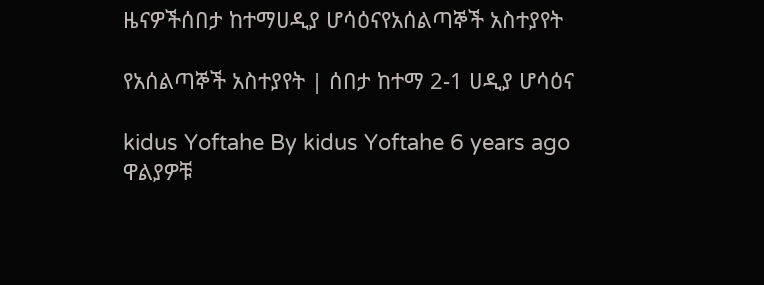ዜናዎችሰበታ ከተማሀዲያ ሆሳዕናየአሰልጣኞች አስተያየት

የአሰልጣኞች አስተያየት | ሰበታ ከተማ 2-1 ሀዲያ ሆሳዕና

kidus Yoftahe By kidus Yoftahe 6 years ago
ዋልያዎቹ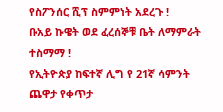የስፖንሰር ሺፕ ስምምነት አደረጉ !
ቡአይ ኩዌት ወደ ፈረሰኞቹ ቤት ለማምራት ተስማማ !
የኢትዮጵያ ከፍተኛ ሊግ የ 21ኛ ሳምንት ጨዋታ የቀጥታ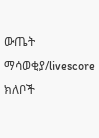ውጤት ማሳወቂያ/livescore
ክለቦች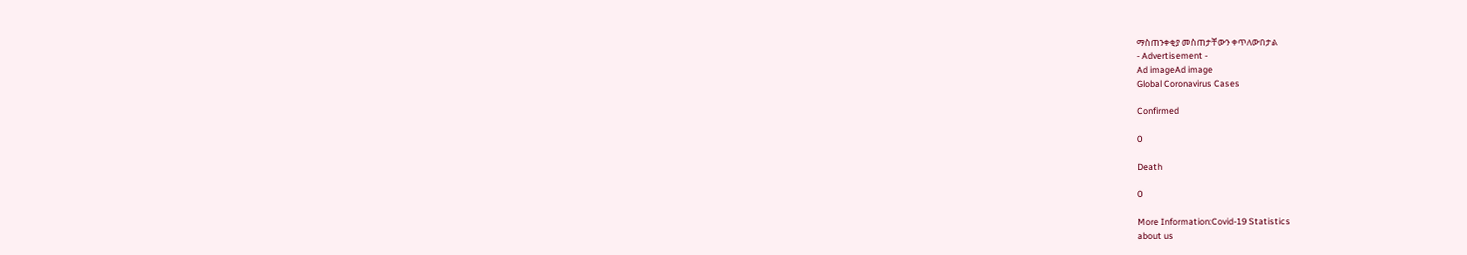ማስጠንቀቂያ መስጠታቸውን ቀጥለውበታል
- Advertisement -
Ad imageAd image
Global Coronavirus Cases

Confirmed

0

Death

0

More Information:Covid-19 Statistics
about us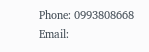Phone: 0993808668 Email: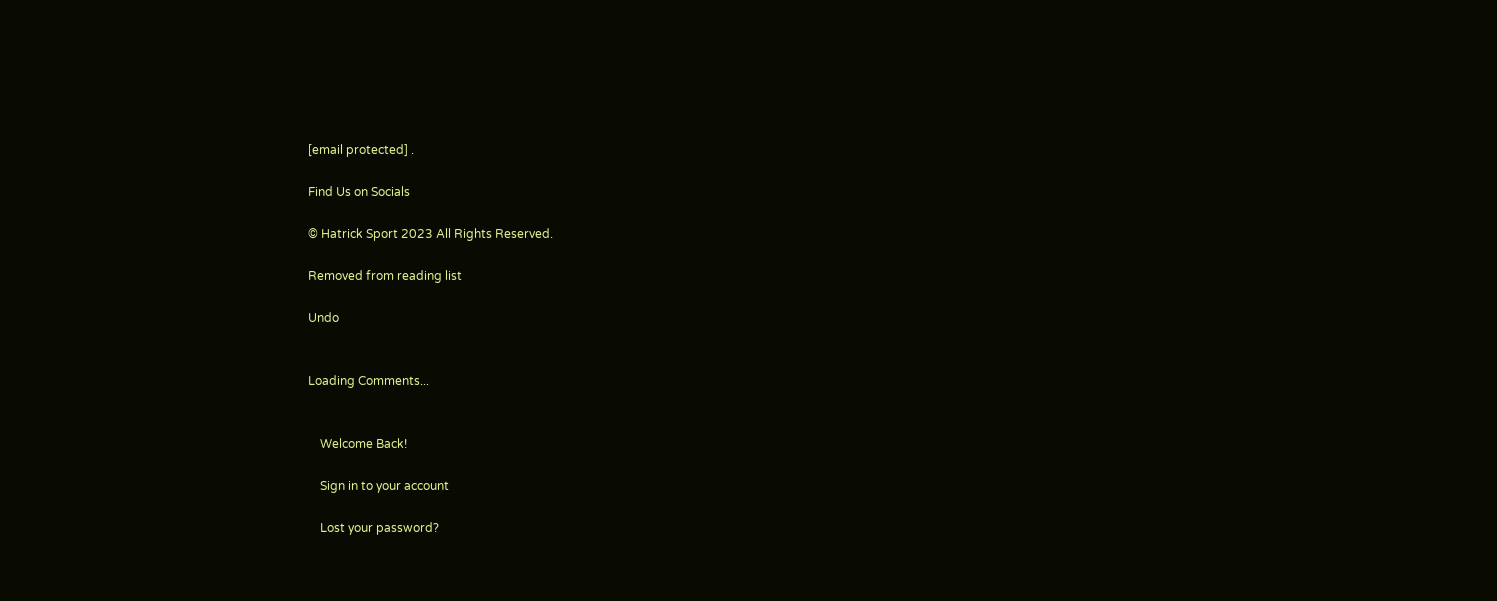[email protected] .

Find Us on Socials

© Hatrick Sport 2023 All Rights Reserved.

Removed from reading list

Undo


Loading Comments...


    Welcome Back!

    Sign in to your account

    Lost your password?